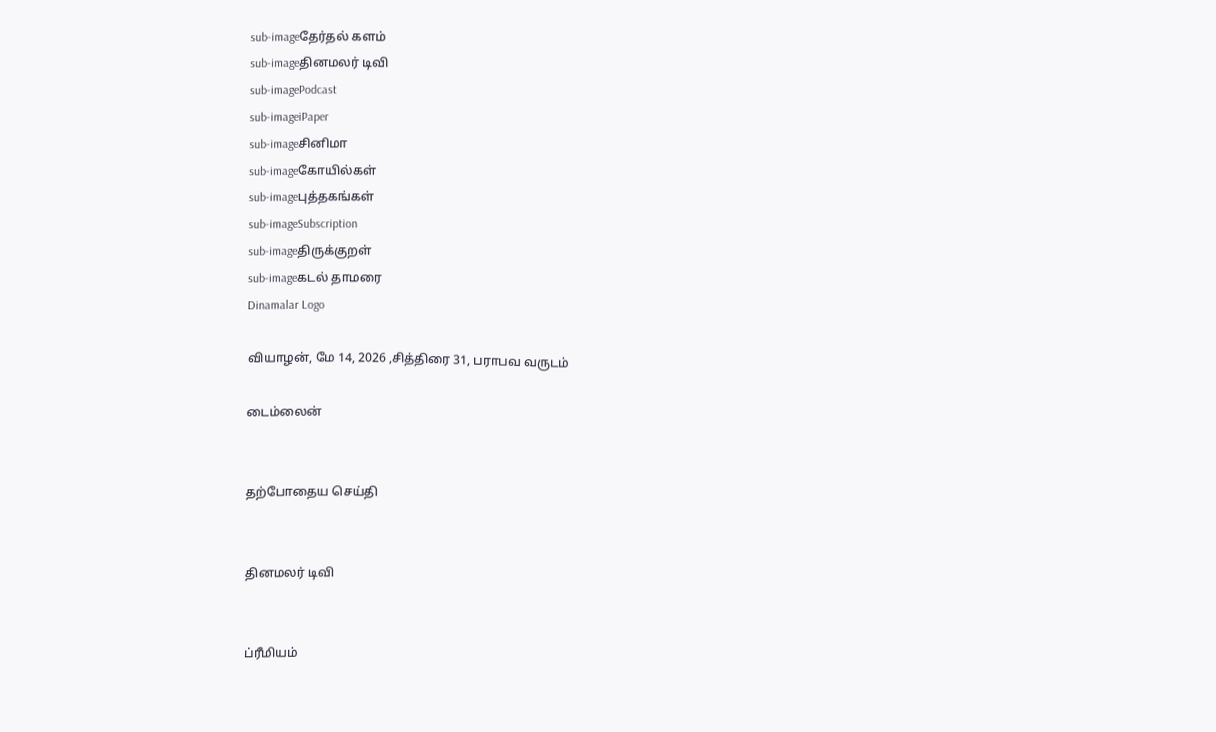sub-imageதேர்தல் களம்
sub-imageதினமலர் டிவி
sub-imagePodcast
sub-imageiPaper
sub-imageசினிமா
sub-imageகோயில்கள்
sub-imageபுத்தகங்கள்
sub-imageSubscription
sub-imageதிருக்குறள்
sub-imageகடல் தாமரை
Dinamalar Logo

வியாழன், மே 14, 2026 ,சித்திரை 31, பராபவ வருடம்

டைம்லைன்


தற்போதைய செய்தி


தினமலர் டிவி


ப்ரீமியம்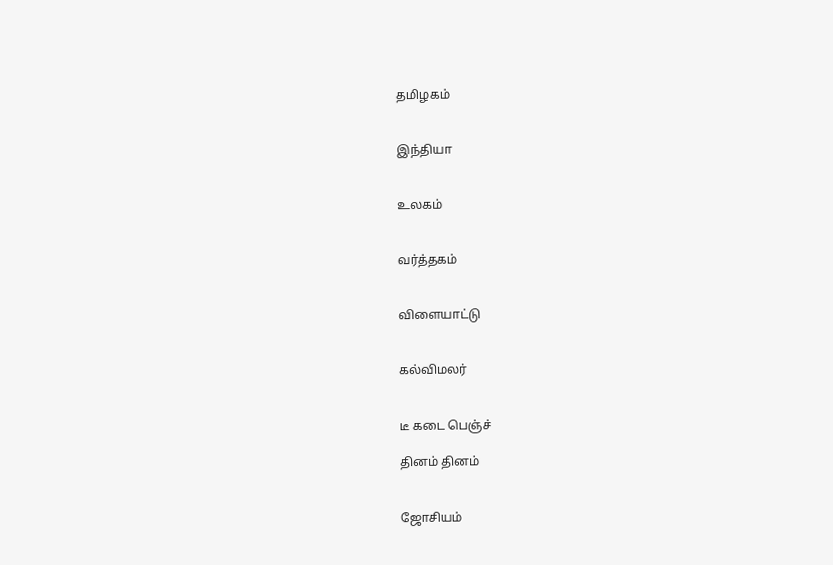தமிழகம்


இந்தியா


உலகம்


வர்த்தகம்


விளையாட்டு


கல்விமலர்


டீ கடை பெஞ்ச்

தினம் தினம்


ஜோசியம்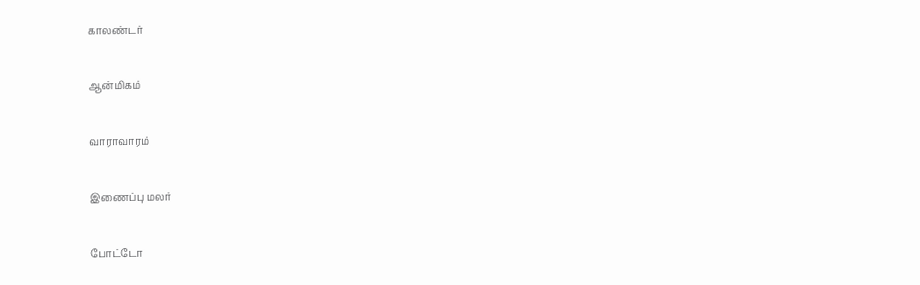காலண்டர்


ஆன்மிகம்


வாராவாரம்


இணைப்பு மலர்


போட்டோ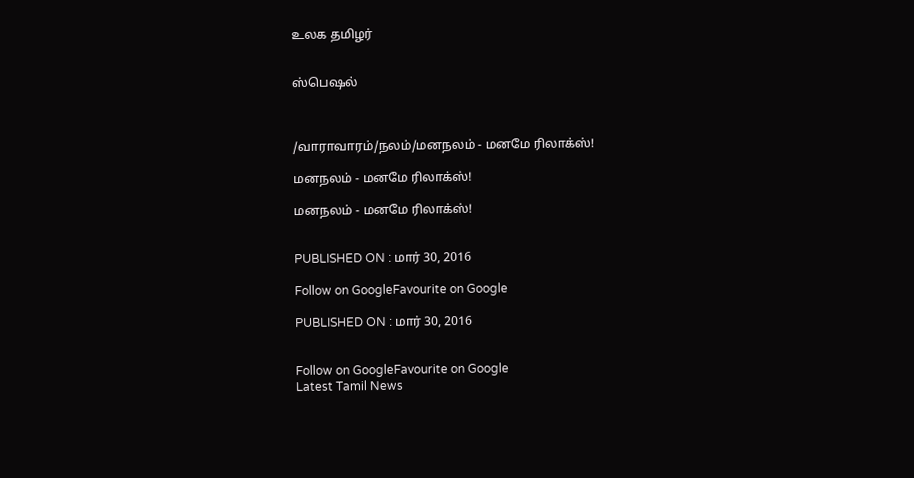உலக தமிழர்


ஸ்பெஷல்



/வாராவாரம்/நலம்/மனநலம் - மனமே ரிலாக்ஸ்!

மனநலம் - மனமே ரிலாக்ஸ்!

மனநலம் - மனமே ரிலாக்ஸ்!


PUBLISHED ON : மார் 30, 2016

Follow on GoogleFavourite on Google

PUBLISHED ON : மார் 30, 2016


Follow on GoogleFavourite on Google
Latest Tamil News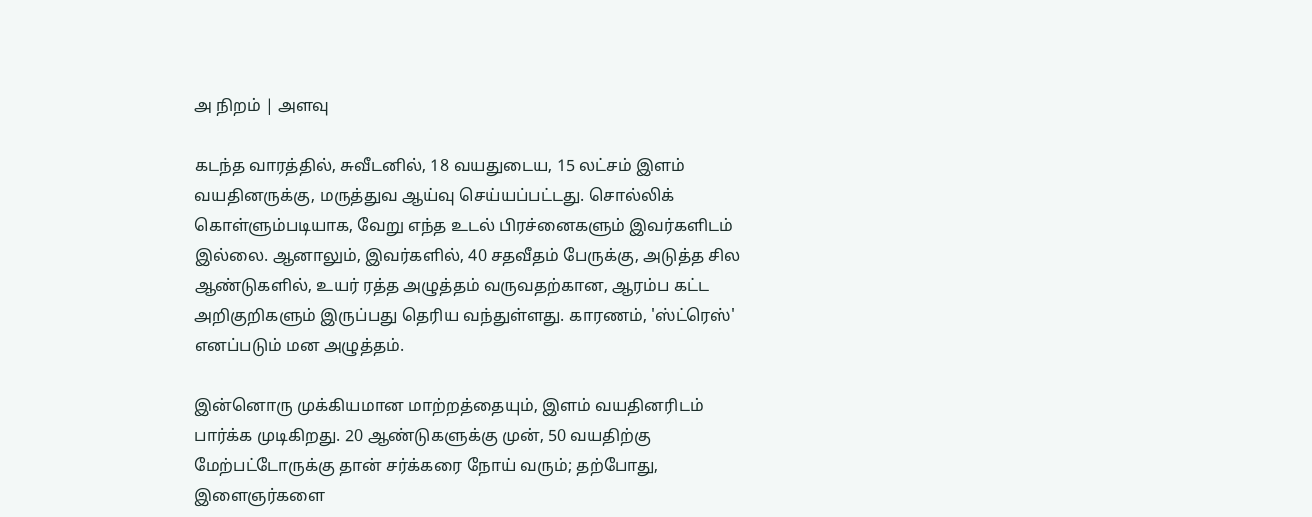அ நிறம் | அளவு

கடந்த வாரத்தில், சுவீடனில், 18 வயதுடைய, 15 லட்சம் இளம் வயதினருக்கு, மருத்துவ ஆய்வு செய்யப்பட்டது. சொல்லிக் கொள்ளும்படியாக, வேறு எந்த உடல் பிரச்னைகளும் இவர்களிடம் இல்லை. ஆனாலும், இவர்களில், 40 சதவீதம் பேருக்கு, அடுத்த சில ஆண்டுகளில், உயர் ரத்த அழுத்தம் வருவதற்கான, ஆரம்ப கட்ட அறிகுறிகளும் இருப்பது தெரிய வந்துள்ளது. காரணம், 'ஸ்ட்ரெஸ்' எனப்படும் மன அழுத்தம்.

இன்னொரு முக்கியமான மாற்றத்தையும், இளம் வயதினரிடம் பார்க்க முடிகிறது. 20 ஆண்டுகளுக்கு முன், 50 வயதிற்கு மேற்பட்டோருக்கு தான் சர்க்கரை நோய் வரும்; தற்போது, இளைஞர்களை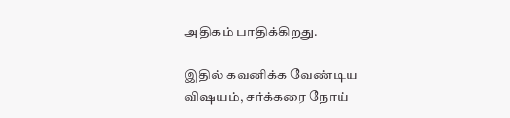அதிகம் பாதிக்கிறது.

இதில் கவனிக்க வேண்டிய விஷயம், சர்க்கரை நோய்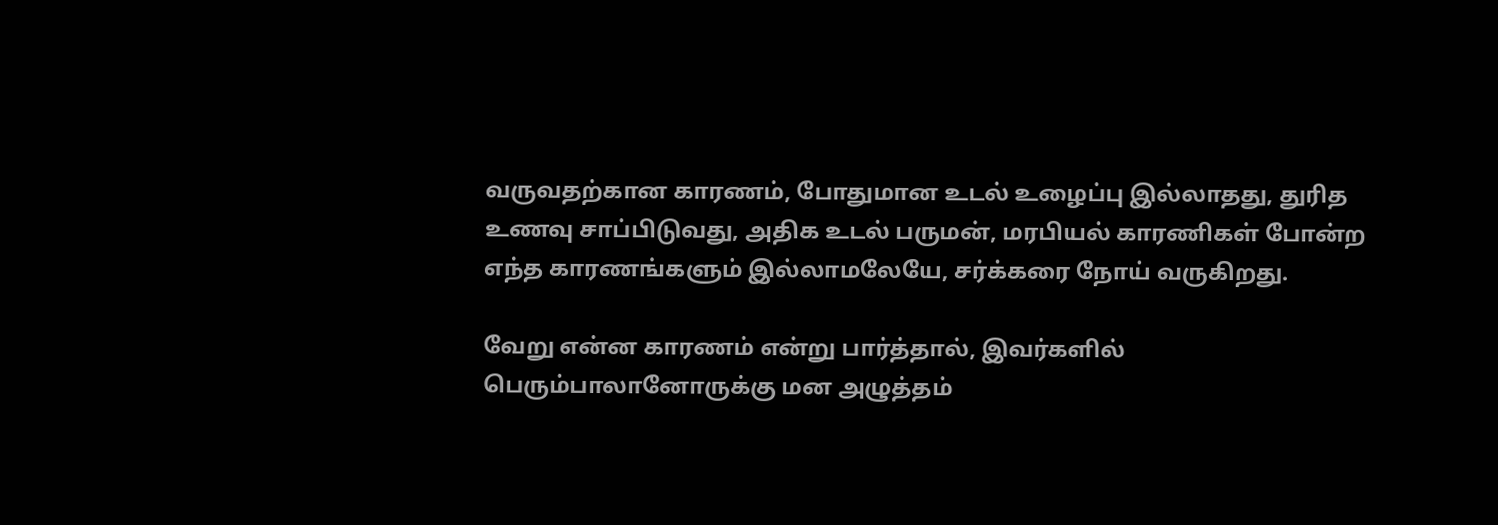வருவதற்கான காரணம், போதுமான உடல் உழைப்பு இல்லாதது, துரித உணவு சாப்பிடுவது, அதிக உடல் பருமன், மரபியல் காரணிகள் போன்ற எந்த காரணங்களும் இல்லாமலேயே, சர்க்கரை நோய் வருகிறது.

வேறு என்ன காரணம் என்று பார்த்தால், இவர்களில் பெரும்பாலானோருக்கு மன அழுத்தம்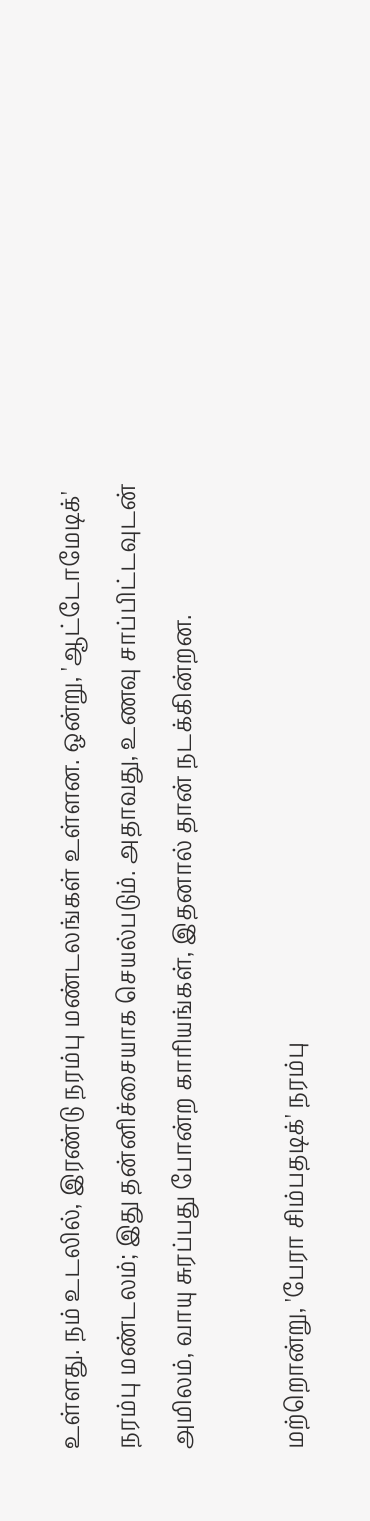உள்ளது. நம் உடலில், இரண்டு நரம்பு மண்டலங்கள் உள்ளன. ஒன்று, 'ஆட்டோமேடிக்' நரம்பு மண்டலம்; இது தன்னிச்சையாக செயல்படும். அதாவது, உணவு சாப்பிட்டவுடன் அமிலம், வாயு சுரப்பது போன்ற காரியங்கள், இதனால் தான் நடக்கின்றன.

மற்றொன்று, 'பேரா சிம்பதடிக்' நரம்பு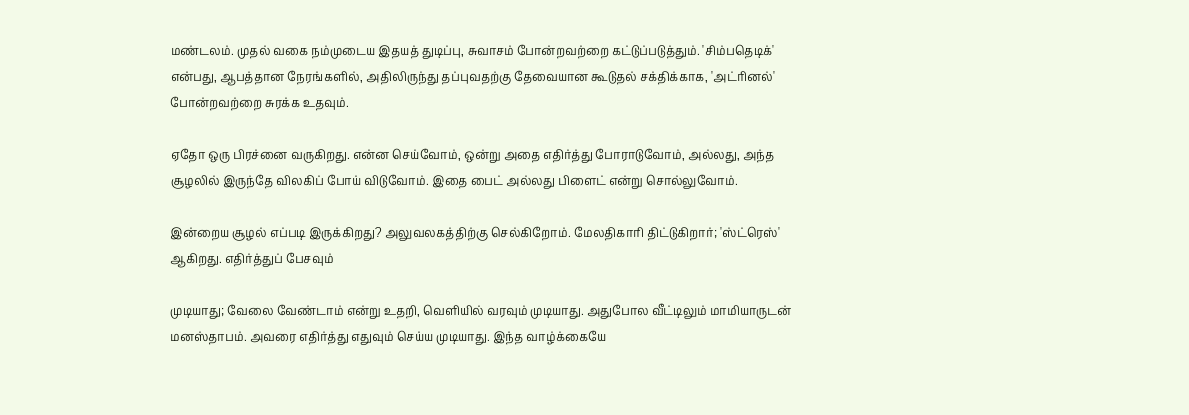மண்டலம். முதல் வகை நம்முடைய இதயத் துடிப்பு, சுவாசம் போன்றவற்றை கட்டுப்படுத்தும். 'சிம்பதெடிக்' என்பது, ஆபத்தான நேரங்களில், அதிலிருந்து தப்புவதற்கு தேவையான கூடுதல் சக்திக்காக, 'அட்ரினல்' போன்றவற்றை சுரக்க உதவும்.

ஏதோ ஒரு பிரச்னை வருகிறது. என்ன செய்வோம், ஒன்று அதை எதிர்த்து போராடுவோம், அல்லது, அந்த சூழலில் இருந்தே விலகிப் போய் விடுவோம். இதை பைட் அல்லது பிளைட் என்று சொல்லுவோம்.

இன்றைய சூழல் எப்படி இருக்கிறது? அலுவலகத்திற்கு செல்கிறோம். மேலதிகாரி திட்டுகிறார்; 'ஸ்ட்ரெஸ்' ஆகிறது. எதிர்த்துப் பேசவும்

முடியாது; வேலை வேண்டாம் என்று உதறி, வெளியில் வரவும் முடியாது. அதுபோல வீட்டிலும் மாமியாருடன் மனஸ்தாபம். அவரை எதிர்த்து எதுவும் செய்ய முடியாது. இந்த வாழ்க்கையே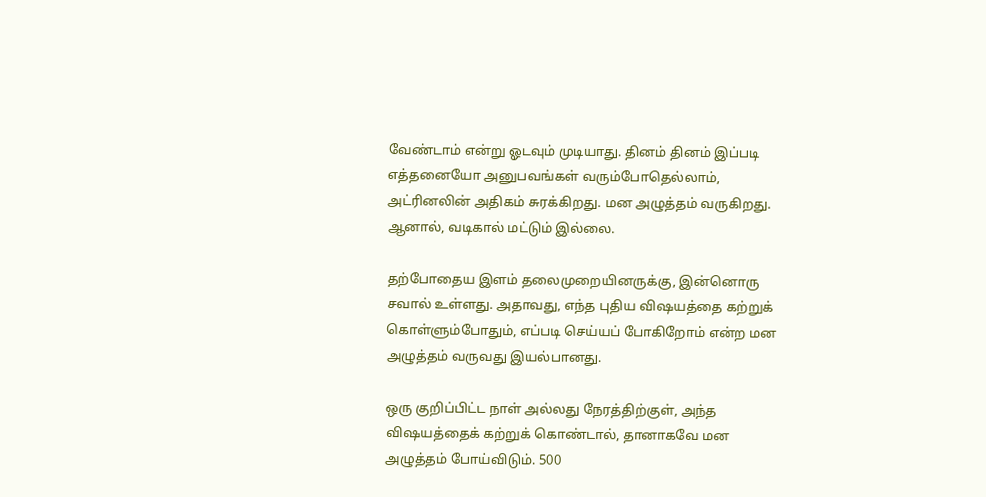வேண்டாம் என்று ஓடவும் முடியாது. தினம் தினம் இப்படி எத்தனையோ அனுபவங்கள் வரும்போதெல்லாம், அட்ரினலின் அதிகம் சுரக்கிறது. மன அழுத்தம் வருகிறது. ஆனால், வடிகால் மட்டும் இல்லை.

தற்போதைய இளம் தலைமுறையினருக்கு, இன்னொரு சவால் உள்ளது. அதாவது, எந்த புதிய விஷயத்தை கற்றுக் கொள்ளும்போதும், எப்படி செய்யப் போகிறோம் என்ற மன அழுத்தம் வருவது இயல்பானது.

ஒரு குறிப்பிட்ட நாள் அல்லது நேரத்திற்குள், அந்த விஷயத்தைக் கற்றுக் கொண்டால், தானாகவே மன அழுத்தம் போய்விடும். 500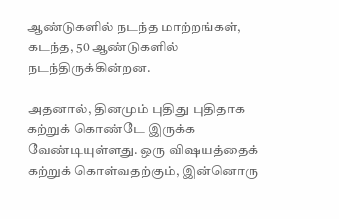ஆண்டுகளில் நடந்த மாற்றங்கள், கடந்த, 50 ஆண்டுகளில் நடந்திருக்கின்றன.

அதனால், தினமும் புதிது புதிதாக கற்றுக் கொண்டே இருக்க வேண்டியுள்ளது. ஒரு விஷயத்தைக் கற்றுக் கொள்வதற்கும், இன்னொரு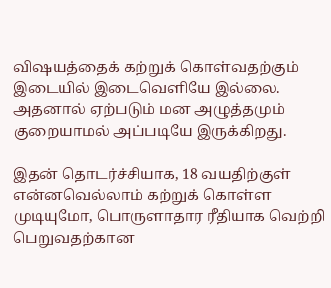விஷயத்தைக் கற்றுக் கொள்வதற்கும் இடையில் இடைவெளியே இல்லை. அதனால் ஏற்படும் மன அழுத்தமும் குறையாமல் அப்படியே இருக்கிறது.

இதன் தொடர்ச்சியாக, 18 வயதிற்குள் என்னவெல்லாம் கற்றுக் கொள்ள முடியுமோ, பொருளாதார ரீதியாக வெற்றி பெறுவதற்கான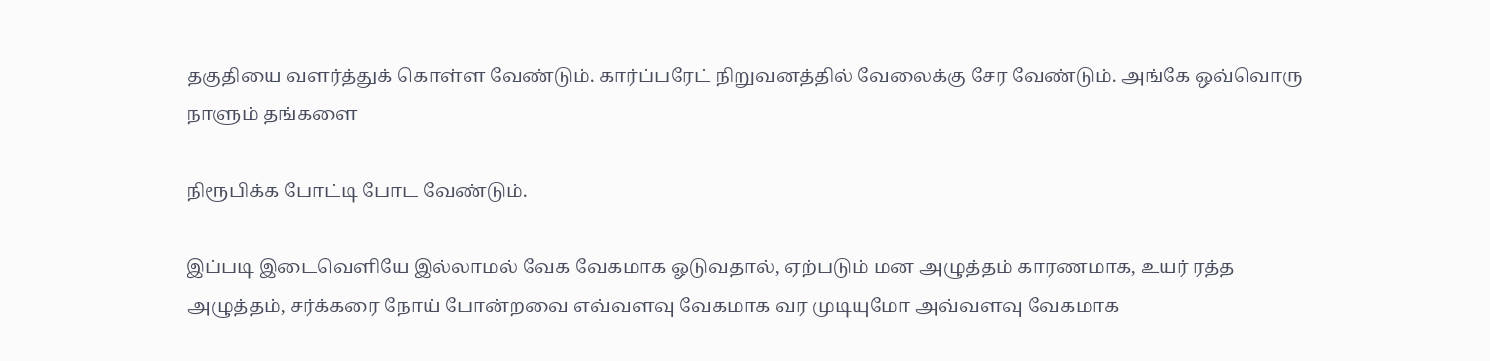தகுதியை வளர்த்துக் கொள்ள வேண்டும். கார்ப்பரேட் நிறுவனத்தில் வேலைக்கு சேர வேண்டும். அங்கே ஒவ்வொரு நாளும் தங்களை

நிரூபிக்க போட்டி போட வேண்டும்.

இப்படி இடைவெளியே இல்லாமல் வேக வேகமாக ஓடுவதால், ஏற்படும் மன அழுத்தம் காரணமாக, உயர் ரத்த அழுத்தம், சர்க்கரை நோய் போன்றவை எவ்வளவு வேகமாக வர முடியுமோ அவ்வளவு வேகமாக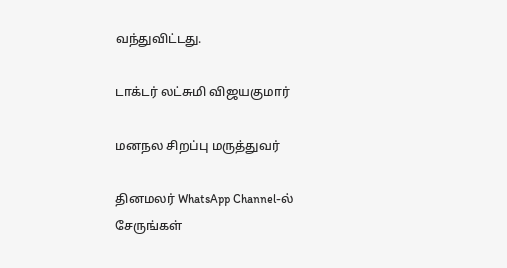வந்துவிட்டது.

டாக்டர் லட்சுமி விஜயகுமார்

மனநல சிறப்பு மருத்துவர்

தினமலர் WhatsApp Channel-ல் சேருங்கள்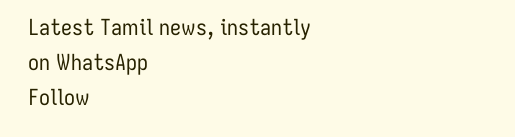Latest Tamil news, instantly on WhatsApp
Follow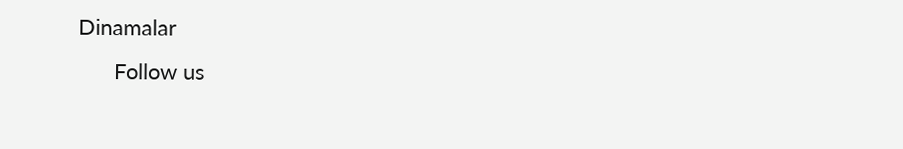Dinamalar
      Follow us